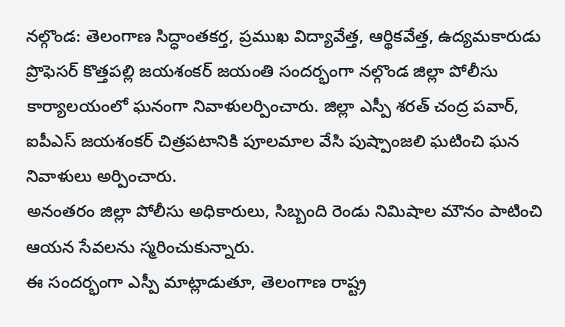నల్గొండ: తెలంగాణ సిద్ధాంతకర్త, ప్రముఖ విద్యావేత్త, ఆర్థికవేత్త, ఉద్యమకారుడు ప్రొఫెసర్ కొత్తపల్లి జయశంకర్ జయంతి సందర్భంగా నల్గొండ జిల్లా పోలీసు కార్యాలయంలో ఘనంగా నివాళులర్పించారు. జిల్లా ఎస్పీ శరత్ చంద్ర పవార్, ఐపీఎస్ జయశంకర్ చిత్రపటానికి పూలమాల వేసి పుష్పాంజలి ఘటించి ఘన నివాళులు అర్పించారు.
అనంతరం జిల్లా పోలీసు అధికారులు, సిబ్బంది రెండు నిమిషాల మౌనం పాటించి ఆయన సేవలను స్మరించుకున్నారు.
ఈ సందర్భంగా ఎస్పీ మాట్లాడుతూ, తెలంగాణ రాష్ట్ర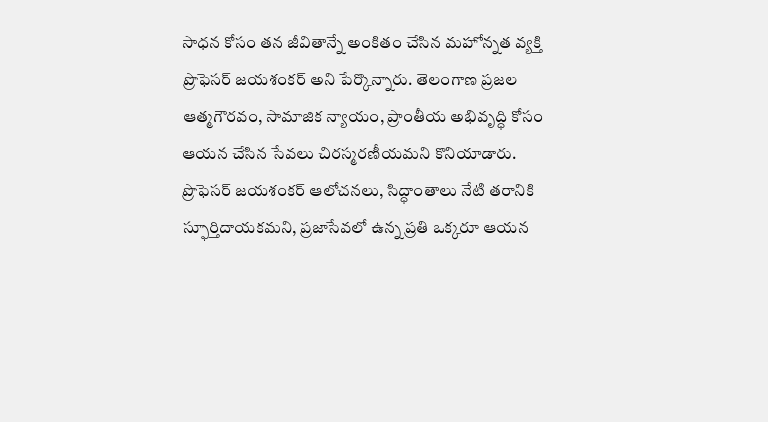సాధన కోసం తన జీవితాన్నే అంకితం చేసిన మహోన్నత వ్యక్తి ప్రొఫెసర్ జయశంకర్ అని పేర్కొన్నారు. తెలంగాణ ప్రజల ఆత్మగౌరవం, సామాజిక న్యాయం, ప్రాంతీయ అభివృద్ధి కోసం ఆయన చేసిన సేవలు చిరస్మరణీయమని కొనియాడారు.
ప్రొఫెసర్ జయశంకర్ ఆలోచనలు, సిద్ధాంతాలు నేటి తరానికి స్ఫూర్తిదాయకమని, ప్రజాసేవలో ఉన్న ప్రతి ఒక్కరూ ఆయన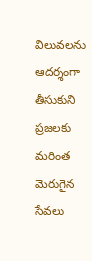విలువలను ఆదర్శంగా తీసుకుని ప్రజలకు మరింత మెరుగైన సేవలు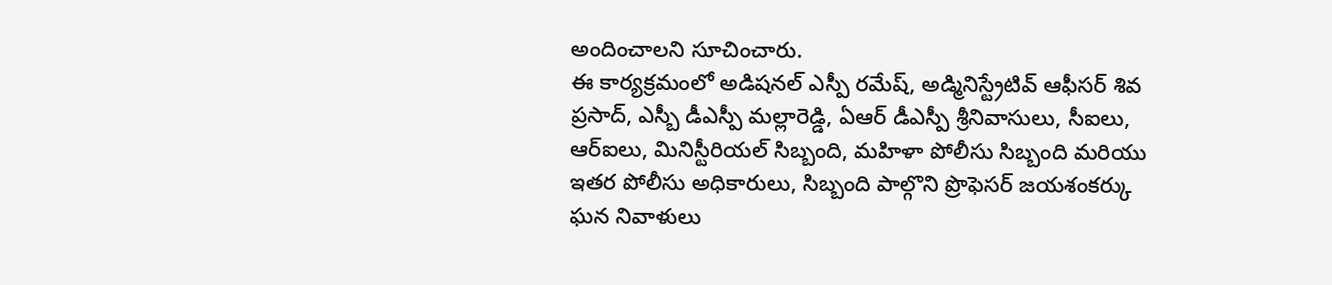అందించాలని సూచించారు.
ఈ కార్యక్రమంలో అడిషనల్ ఎస్పీ రమేష్, అడ్మినిస్ట్రేటివ్ ఆఫీసర్ శివ ప్రసాద్, ఎస్బీ డీఎస్పీ మల్లారెడ్డి, ఏఆర్ డీఎస్పీ శ్రీనివాసులు, సీఐలు, ఆర్ఐలు, మినిస్టీరియల్ సిబ్బంది, మహిళా పోలీసు సిబ్బంది మరియు ఇతర పోలీసు అధికారులు, సిబ్బంది పాల్గొని ప్రొఫెసర్ జయశంకర్కు ఘన నివాళులు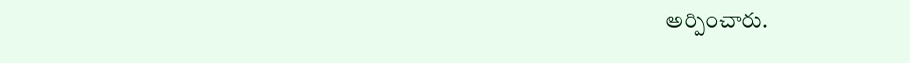అర్పించారు.